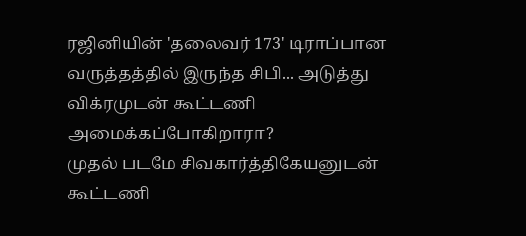ரஜினியின் 'தலைவர் 173' டிராப்பான வருத்தத்தில் இருந்த சிபி... அடுத்து விக்ரமுடன் கூட்டணி அமைக்கப்போகிறாரா?
முதல் படமே சிவகார்த்திகேயனுடன் கூட்டணி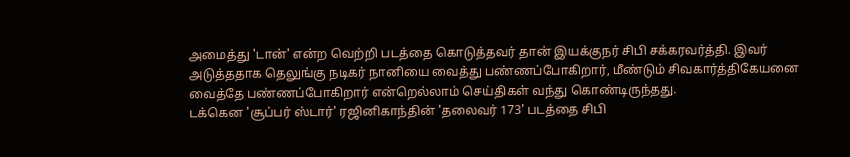அமைத்து 'டான்' என்ற வெற்றி படத்தை கொடுத்தவர் தான் இயக்குநர் சிபி சக்கரவர்த்தி. இவர் அடுத்ததாக தெலுங்கு நடிகர் நானியை வைத்து பண்ணப்போகிறார், மீண்டும் சிவகார்த்திகேயனை வைத்தே பண்ணப்போகிறார் என்றெல்லாம் செய்திகள் வந்து கொண்டிருந்தது.
டக்கென 'சூப்பர் ஸ்டார்' ரஜினிகாந்தின் 'தலைவர் 173' படத்தை சிபி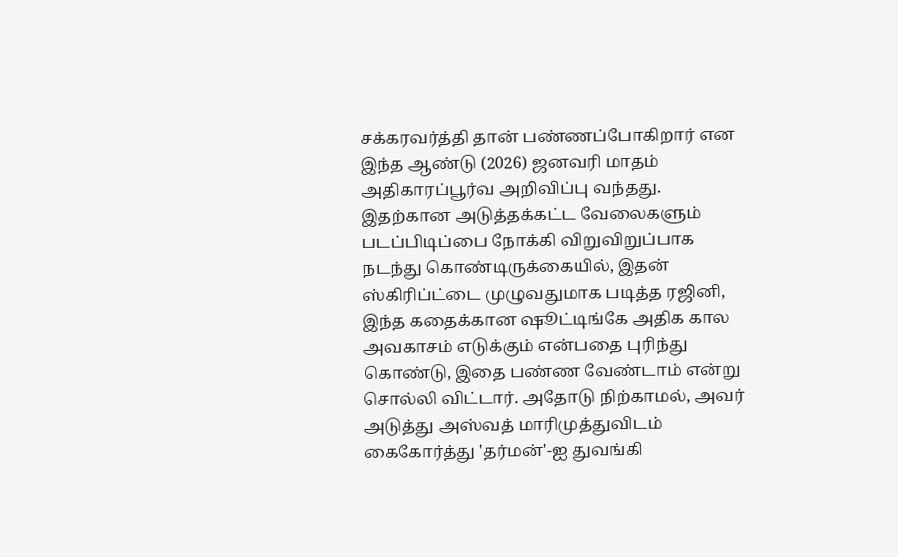சக்கரவர்த்தி தான் பண்ணப்போகிறார் என இந்த ஆண்டு (2026) ஜனவரி மாதம் அதிகாரப்பூர்வ அறிவிப்பு வந்தது.
இதற்கான அடுத்தக்கட்ட வேலைகளும் படப்பிடிப்பை நோக்கி விறுவிறுப்பாக நடந்து கொண்டிருக்கையில், இதன் ஸ்கிரிப்ட்டை முழுவதுமாக படித்த ரஜினி, இந்த கதைக்கான ஷூட்டிங்கே அதிக கால அவகாசம் எடுக்கும் என்பதை புரிந்து கொண்டு, இதை பண்ண வேண்டாம் என்று சொல்லி விட்டார். அதோடு நிற்காமல், அவர் அடுத்து அஸ்வத் மாரிமுத்துவிடம் கைகோர்த்து 'தர்மன்'-ஐ துவங்கி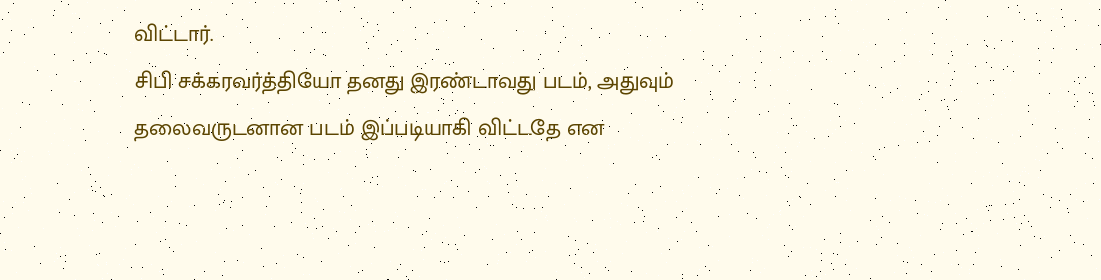விட்டார்.
சிபி சக்கரவர்த்தியோ தனது இரண்டாவது படம், அதுவும் தலைவருடனான படம் இப்படியாகி விட்டதே என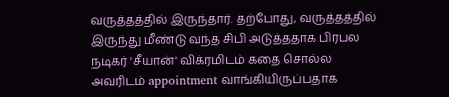வருத்தத்தில் இருந்தார். தற்போது, வருத்தத்தில் இருந்து மீண்டு வந்த சிபி அடுத்ததாக பிரபல நடிகர் 'சீயான்' விக்ரமிடம் கதை சொல்ல அவரிடம் appointment வாங்கியிருப்பதாக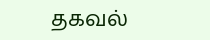தகவல்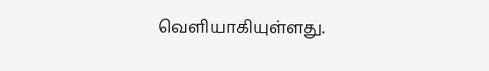வெளியாகியுள்ளது.